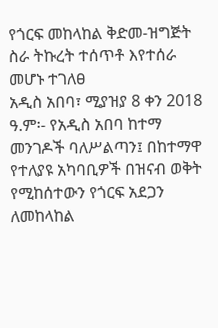የጎርፍ መከላከል ቅድመ-ዝግጅት ስራ ትኩረት ተሰጥቶ እየተሰራ መሆኑ ተገለፀ
አዲስ አበባ፣ ሚያዝያ 8 ቀን 2018 ዓ.ም፡- የአዲስ አበባ ከተማ መንገዶች ባለሥልጣን፤ በከተማዋ የተለያዩ አካባቢዎች በዝናብ ወቅት የሚከሰተውን የጎርፍ አደጋን ለመከላከል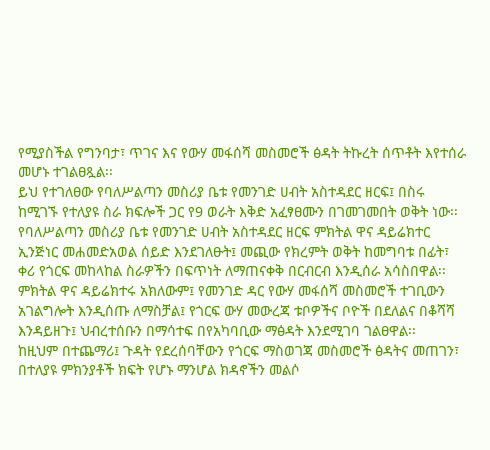የሚያስችል የግንባታ፣ ጥገና እና የውሃ መፋሰሻ መስመሮች ፅዳት ትኩረት ሰጥቶት እየተሰራ መሆኑ ተገልፀጿል፡፡
ይህ የተገለፀው የባለሥልጣን መስሪያ ቤቱ የመንገድ ሀብት አስተዳደር ዘርፍ፤ በስሩ ከሚገኙ የተለያዩ ስራ ክፍሎች ጋር የ9 ወራት እቅድ አፈፃፀሙን በገመገመበት ወቅት ነው፡፡
የባለሥልጣን መስሪያ ቤቱ የመንገድ ሀብት አስተዳደር ዘርፍ ምክትል ዋና ዳይሬክተር ኢንጅነር መሐመድአወል ሰይድ እንደገለፁት፤ መጪው የክረምት ወቅት ከመግባቱ በፊት፣ ቀሪ የጎርፍ መከላከል ስራዎችን በፍጥነት ለማጠናቀቅ በርብርብ እንዲሰራ አሳስበዋል፡፡
ምክትል ዋና ዳይሬክተሩ አክለውም፤ የመንገድ ዳር የውሃ መፋሰሻ መስመሮች ተገቢውን አገልግሎት እንዲሰጡ ለማስቻል፤ የጎርፍ ውሃ መውረጃ ቱቦዎችና ቦዮች በደለልና በቆሻሻ እንዳይዘጉ፤ ህብረተሰቡን በማሳተፍ በየአካባቢው ማፅዳት እንደሚገባ ገልፀዋል፡፡
ከዚህም በተጨማሪ፤ ጉዳት የደረሰባቸውን የጎርፍ ማስወገጃ መስመሮች ፅዳትና መጠገን፣ በተለያዩ ምክንያቶች ክፍት የሆኑ ማንሆል ክዳኖችን መልሶ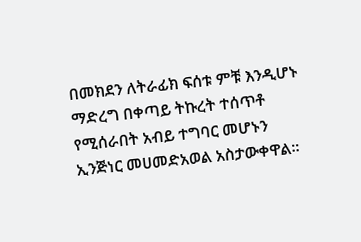በመክደን ለትራፊክ ፍሰቱ ምቹ እንዲሆኑ ማድረግ በቀጣይ ትኩረት ተሰጥቶ የሚሰራበት አብይ ተግባር መሆኑን ኢንጅነር መሀመድአወል አስታውቀዋል።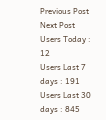Previous Post
Next Post
Users Today : 12
Users Last 7 days : 191
Users Last 30 days : 845